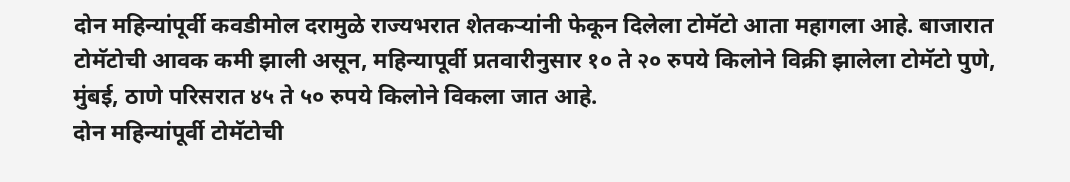दोन महिन्यांपूर्वी कवडीमोल दरामुळे राज्यभरात शेतकऱ्यांनी फेकून दिलेला टोमॅटो आता महागला आहे. बाजारात टोमॅटोची आवक कमी झाली असून, महिन्यापूर्वी प्रतवारीनुसार १० ते २० रुपये किलोने विक्री झालेला टोमॅटो पुणे, मुंबई, ठाणे परिसरात ४५ ते ५० रुपये किलोने विकला जात आहे.
दोन महिन्यांपूर्वी टोमॅटोची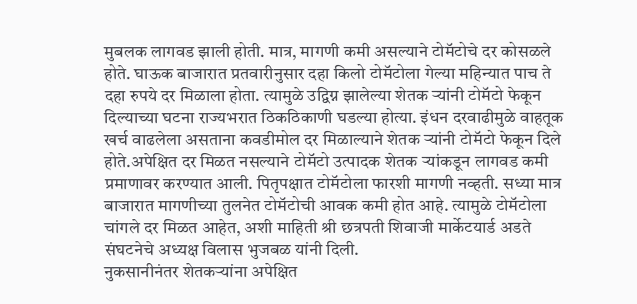मुबलक लागवड झाली होती. मात्र, मागणी कमी असल्याने टोमॅटोचे दर कोसळले होते. घाऊक बाजारात प्रतवारीनुसार दहा किलो टोमॅटोला गेल्या महिन्यात पाच ते दहा रुपये दर मिळाला होता. त्यामुळे उद्विग्न झालेल्या शेतक ऱ्यांनी टोमॅटो फेकून दिल्याच्या घटना राज्यभरात ठिकठिकाणी घडल्या होत्या. इंधन दरवाढीमुळे वाहतूक खर्च वाढलेला असताना कवडीमोल दर मिळाल्याने शेतक ऱ्यांनी टोमॅटो फेकून दिले होते.अपेक्षित दर मिळत नसल्याने टोमॅटो उत्पादक शेतक ऱ्यांकडून लागवड कमी प्रमाणावर करण्यात आली. पितृपक्षात टोमॅटोला फारशी मागणी नव्हती. सध्या मात्र बाजारात मागणीच्या तुलनेत टोमॅटोची आवक कमी होत आहे. त्यामुळे टोमॅटोला चांगले दर मिळत आहेत, अशी माहिती श्री छत्रपती शिवाजी मार्केटयार्ड अडते संघटनेचे अध्यक्ष विलास भुजबळ यांनी दिली.
नुकसानीनंतर शेतकऱ्यांना अपेक्षित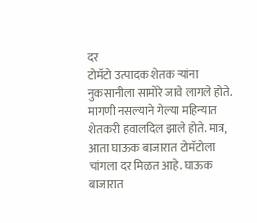दर
टोमॅटो उत्पादक शेतक ऱ्यांना नुकसानीला सामोरे जावे लागले होते. मागणी नसल्याने गेल्या महिन्यात शेतकरी हवालदिल झाले होते. मात्र, आता घाऊक बाजारात टोमॅटोला चांगला दर मिळत आहे. घाऊक बाजारात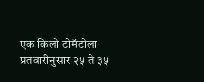एक किलो टोमॅटोला प्रतवारीनुसार २५ ते ३५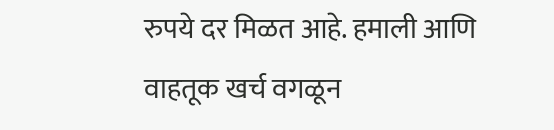रुपये दर मिळत आहे. हमाली आणि वाहतूक खर्च वगळून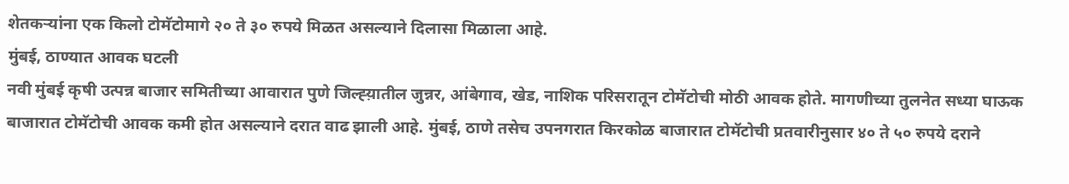शेतकऱ्यांना एक किलो टोमॅटोमागे २० ते ३० रुपये मिळत असल्याने दिलासा मिळाला आहे.
मुंबई, ठाण्यात आवक घटली
नवी मुंबई कृषी उत्पन्न बाजार समितीच्या आवारात पुणे जिल्ह्य़ातील जुन्नर, आंबेगाव, खेड, नाशिक परिसरातून टोमॅटोची मोठी आवक होते. मागणीच्या तुलनेत सध्या घाऊक बाजारात टोमॅटोची आवक कमी होत असल्याने दरात वाढ झाली आहे. मुंबई, ठाणे तसेच उपनगरात किरकोळ बाजारात टोमॅटोची प्रतवारीनुसार ४० ते ५० रुपये दराने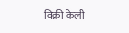विक्री केली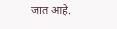जात आहे.